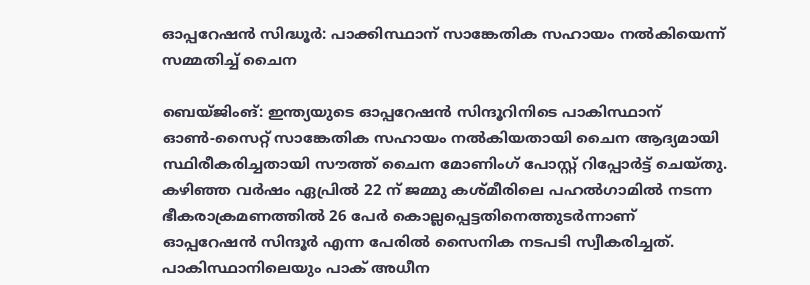ഓപ്പറേഷൻ സിദ്ധൂർ: പാക്കിസ്ഥാന് സാങ്കേതിക സഹായം നൽകിയെന്ന് സമ്മതിച്ച് ചൈന

ബെയ്ജിംങ്: ഇന്ത്യയുടെ ഓപ്പറേഷൻ സിന്ദൂറിനിടെ പാകിസ്ഥാന് ഓണ്‍-സൈറ്റ് സാങ്കേതിക സഹായം നല്‍കിയതായി ചൈന ആദ്യമായി സ്ഥിരീകരിച്ചതായി സൗത്ത് ചൈന മോണിംഗ് പോസ്റ്റ് റിപ്പോർട്ട് ചെയ്തു. കഴിഞ്ഞ വർഷം ഏപ്രില്‍ 22 ന് ജമ്മു കശ്മീരിലെ പഹല്‍ഗാമില്‍ നടന്ന ഭീകരാക്രമണത്തില്‍ 26 പേർ കൊല്ലപ്പെട്ടതിനെത്തുടർന്നാണ് ഓപ്പറേഷൻ സിന്ദൂർ എന്ന പേരില്‍ സൈനിക നടപടി സ്വീകരിച്ചത്. പാകിസ്ഥാനിലെയും പാക് അധീന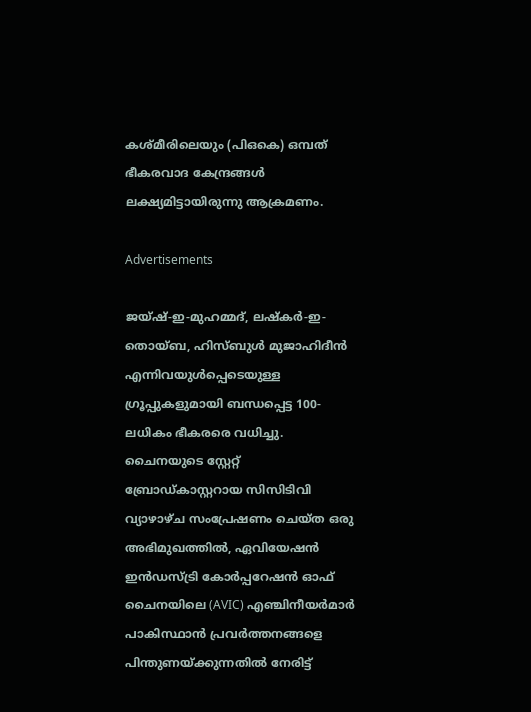കശ്മീരിലെയും (പിഒകെ) ഒമ്പത് ഭീകരവാദ കേന്ദ്രങ്ങള്‍ ലക്ഷ്യമിട്ടായിരുന്നു ആക്രമണം.

Advertisements

ജയ്ഷ്-ഇ-മുഹമ്മദ്, ലഷ്കർ-ഇ-തൊയ്ബ, ഹിസ്ബുള്‍ മുജാഹിദീൻ എന്നിവയുള്‍പ്പെടെയുള്ള ഗ്രൂപ്പുകളുമായി ബന്ധപ്പെട്ട 100-ലധികം ഭീകരരെ വധിച്ചു. ചൈനയുടെ സ്റ്റേറ്റ് ബ്രോഡ്കാസ്റ്ററായ സിസിടിവി വ്യാഴാഴ്ച സംപ്രേഷണം ചെയ്ത ഒരു അഭിമുഖത്തില്‍, ഏവിയേഷൻ ഇൻഡസ്ട്രി കോർപ്പറേഷൻ ഓഫ് ചൈനയിലെ (AVIC) എഞ്ചിനീയർമാർ പാകിസ്ഥാൻ പ്രവർത്തനങ്ങളെ പിന്തുണയ്ക്കുന്നതില്‍ നേരിട്ട്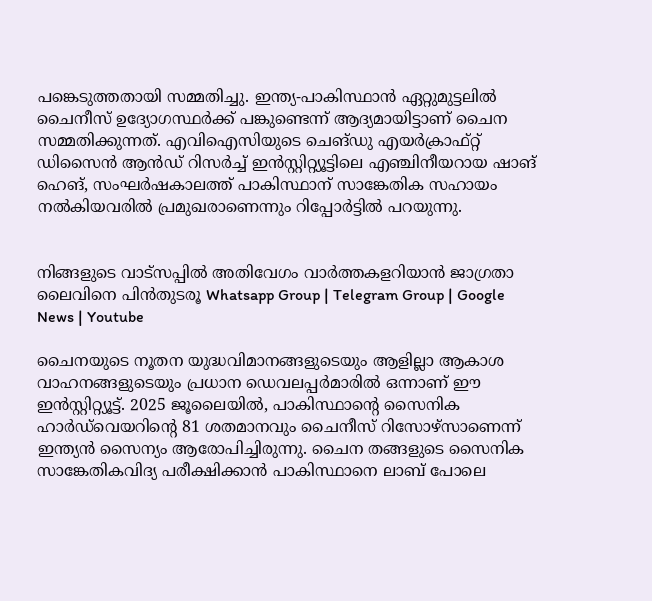പങ്കെടുത്തതായി സമ്മതിച്ചു. ഇന്ത്യ-പാകിസ്ഥാൻ ഏറ്റുമുട്ടലില്‍ ചൈനീസ് ഉദ്യോഗസ്ഥർക്ക് പങ്കുണ്ടെന്ന് ആദ്യമായിട്ടാണ് ചൈന സമ്മതിക്കുന്നത്. എവിഐസിയുടെ ചെങ്ഡു എയർക്രാഫ്റ്റ് ഡിസൈൻ ആൻഡ് റിസർച്ച്‌ ഇൻസ്റ്റിറ്റ്യൂട്ടിലെ എഞ്ചിനീയറായ ഷാങ് ഹെങ്, സംഘർഷകാലത്ത് പാകിസ്ഥാന് സാങ്കേതിക സഹായം നല്‍കിയവരില്‍ പ്രമുഖരാണെന്നും റിപ്പോർട്ടില്‍ പറയുന്നു.


നിങ്ങളുടെ വാട്സപ്പിൽ അതിവേഗം വാർത്തകളറിയാൻ ജാഗ്രതാ ലൈവിനെ പിൻതുടരൂ Whatsapp Group | Telegram Group | Google News | Youtube

ചൈനയുടെ നൂതന യുദ്ധവിമാനങ്ങളുടെയും ആളില്ലാ ആകാശ വാഹനങ്ങളുടെയും പ്രധാന ഡെവലപ്പർമാരില്‍ ഒന്നാണ് ഈ ഇൻസ്റ്റിറ്റ്യൂട്ട്. 2025 ജൂലൈയില്‍, പാകിസ്ഥാന്റെ സൈനിക ഹാർഡ്‌വെയറിന്റെ 81 ശതമാനവും ചൈനീസ് റിസോഴ്സാണെന്ന് ഇന്ത്യൻ സൈന്യം ആരോപിച്ചിരുന്നു. ചൈന തങ്ങളുടെ സൈനിക സാങ്കേതികവിദ്യ പരീക്ഷിക്കാൻ പാകിസ്ഥാനെ ലാബ് പോലെ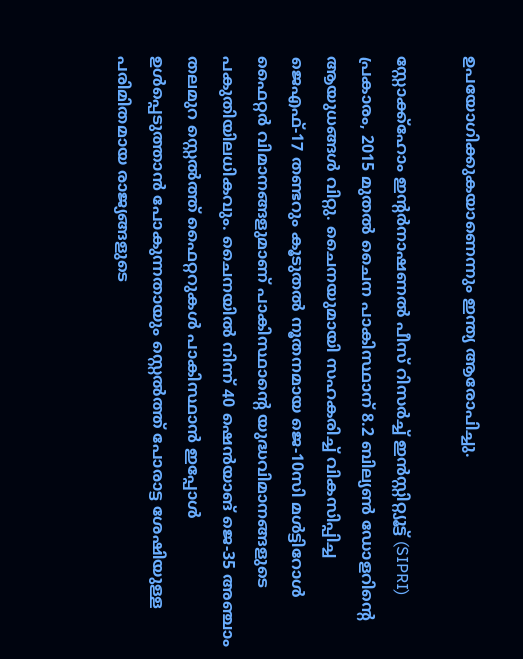ഉപയോഗിക്കുകയാണെന്നും ഇന്ത്യ ആരോപിച്ചു.

സ്റ്റോക്ക്ഹോം ഇന്റർനാഷണല്‍ പീസ് റിസർച്ച്‌ ഇൻസ്റ്റിറ്റ്യൂട്ട് (SIPRI) പ്രകാരം, 2015 മുതല്‍ ചൈന പാകിസ്ഥാന് 8.2 ബില്യണ്‍ ഡോളറിന്റെ ആയുധങ്ങള്‍ വിറ്റു. ചൈനയുമായി സഹകരിച്ച്‌ വികസിപ്പിച്ച ജെഎഫ്-17 തണ്ടറും കൂടുതല്‍ നൂതനമായ ജെ-10സി മള്‍ട്ടിറോള്‍ ഫൈറ്റർ വിമാനങ്ങളുമാണ് പാകിസ്ഥാന്റെ യുദ്ധവിമാനങ്ങളുടെ പകുതിയിലധികവും. ചൈനയില്‍ നിന്ന് 40 ഷെൻയാങ് ജെ-35 അഞ്ചാം തലമുറ സ്റ്റെല്‍ത്ത് ഫൈറ്ററുകള്‍ പാകിസ്ഥാൻ ഇപ്പോള്‍ ഉള്‍പ്പെടുത്താൻ പോകുന്നതായും സ്റ്റെല്‍ത്ത് പോരാട്ട ശേഷിയുള്ള പരിമിതമായ രാജ്യങ്ങളുടെ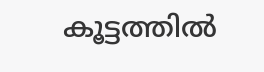കൂട്ടത്തില്‍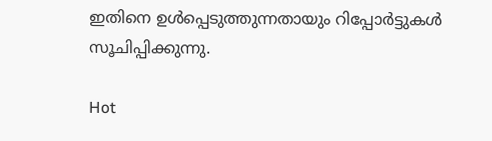ഇതിനെ ഉള്‍പ്പെടുത്തുന്നതായും റിപ്പോർട്ടുകള്‍ സൂചിപ്പിക്കുന്നു.

Hot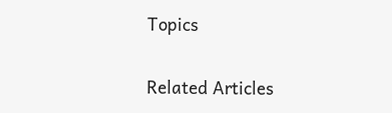Topics

Related Articles